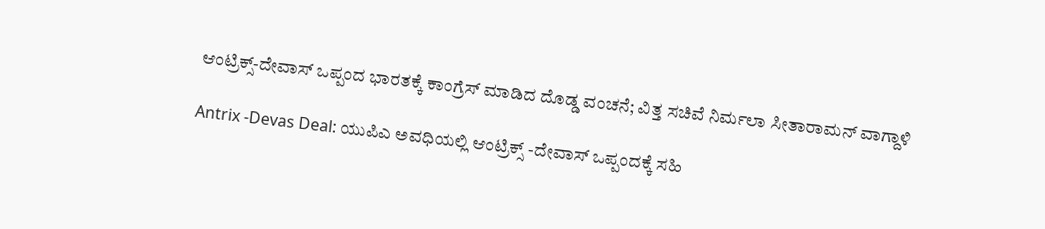ಆಂಟ್ರಿಕ್ಸ್-ದೇವಾಸ್ ಒಪ್ಪಂದ ಭಾರತಕ್ಕೆ ಕಾಂಗ್ರೆಸ್ ಮಾಡಿದ ದೊಡ್ಡ ವಂಚನೆ; ವಿತ್ತ ಸಚಿವೆ ನಿರ್ಮಲಾ ಸೀತಾರಾಮನ್ ವಾಗ್ದಾಳಿ

Antrix -Devas Deal: ಯುಪಿಎ ಅವಧಿಯಲ್ಲಿ ಆಂಟ್ರಿಕ್ಸ್ -ದೇವಾಸ್ ಒಪ್ಪಂದಕ್ಕೆ ಸಹಿ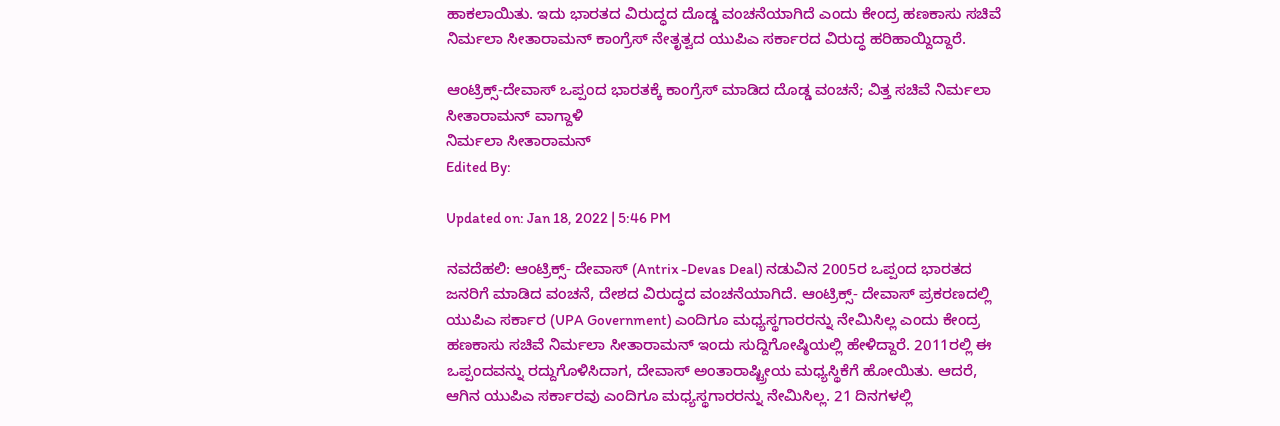ಹಾಕಲಾಯಿತು. ಇದು ಭಾರತದ ವಿರುದ್ಧದ ದೊಡ್ಡ ವಂಚನೆಯಾಗಿದೆ ಎಂದು ಕೇಂದ್ರ ಹಣಕಾಸು ಸಚಿವೆ ನಿರ್ಮಲಾ ಸೀತಾರಾಮನ್ ಕಾಂಗ್ರೆಸ್ ನೇತೃತ್ವದ ಯುಪಿಎ ಸರ್ಕಾರದ ವಿರುದ್ಧ ಹರಿಹಾಯ್ದಿದ್ದಾರೆ.

ಆಂಟ್ರಿಕ್ಸ್-ದೇವಾಸ್ ಒಪ್ಪಂದ ಭಾರತಕ್ಕೆ ಕಾಂಗ್ರೆಸ್ ಮಾಡಿದ ದೊಡ್ಡ ವಂಚನೆ; ವಿತ್ತ ಸಚಿವೆ ನಿರ್ಮಲಾ ಸೀತಾರಾಮನ್ ವಾಗ್ದಾಳಿ
ನಿರ್ಮಲಾ ಸೀತಾರಾಮನ್
Edited By:

Updated on: Jan 18, 2022 | 5:46 PM

ನವದೆಹಲಿ: ಆಂಟ್ರಿಕ್ಸ್- ದೇವಾಸ್ (Antrix -Devas Deal) ನಡುವಿನ 2005ರ ಒಪ್ಪಂದ ಭಾರತದ ಜನರಿಗೆ ಮಾಡಿದ ವಂಚನೆ, ದೇಶದ ವಿರುದ್ಧದ ವಂಚನೆಯಾಗಿದೆ. ಆಂಟ್ರಿಕ್ಸ್- ದೇವಾಸ್ ಪ್ರಕರಣದಲ್ಲಿ ಯುಪಿಎ ಸರ್ಕಾರ (UPA Government) ಎಂದಿಗೂ ಮಧ್ಯಸ್ಥಗಾರರನ್ನು ನೇಮಿಸಿಲ್ಲ ಎಂದು ಕೇಂದ್ರ ಹಣಕಾಸು ಸಚಿವೆ ನಿರ್ಮಲಾ ಸೀತಾರಾಮನ್ ಇಂದು ಸುದ್ದಿಗೋಷ್ಠಿಯಲ್ಲಿ ಹೇಳಿದ್ದಾರೆ. 2011ರಲ್ಲಿ ಈ ಒಪ್ಪಂದವನ್ನು ರದ್ದುಗೊಳಿಸಿದಾಗ, ದೇವಾಸ್ ಅಂತಾರಾಷ್ಟ್ರೀಯ ಮಧ್ಯಸ್ಥಿಕೆಗೆ ಹೋಯಿತು. ಆದರೆ, ಆಗಿನ ಯುಪಿಎ ಸರ್ಕಾರವು ಎಂದಿಗೂ ಮಧ್ಯಸ್ಥಗಾರರನ್ನು ನೇಮಿಸಿಲ್ಲ. 21 ದಿನಗಳಲ್ಲಿ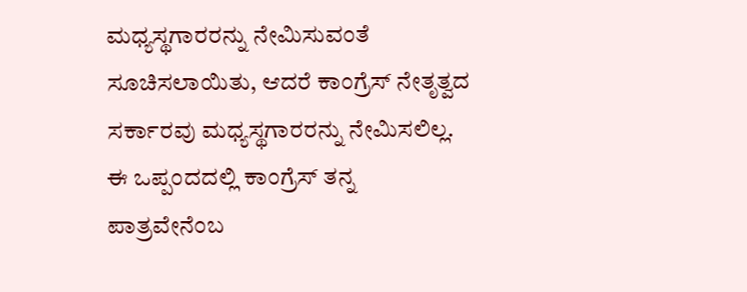ಮಧ್ಯಸ್ಥಗಾರರನ್ನು ನೇಮಿಸುವಂತೆ ಸೂಚಿಸಲಾಯಿತು, ಆದರೆ ಕಾಂಗ್ರೆಸ್ ನೇತೃತ್ವದ ಸರ್ಕಾರವು ಮಧ್ಯಸ್ಥಗಾರರನ್ನು ನೇಮಿಸಲಿಲ್ಲ. ಈ ಒಪ್ಪಂದದಲ್ಲಿ ಕಾಂಗ್ರೆಸ್ ತನ್ನ ಪಾತ್ರವೇನೆಂಬ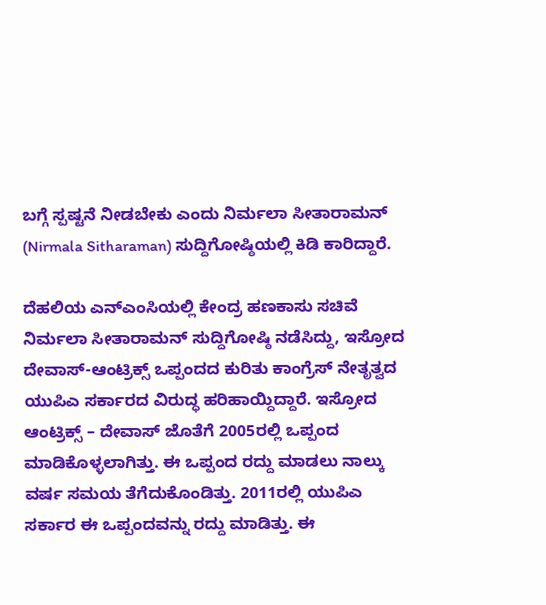ಬಗ್ಗೆ ಸ್ಪಷ್ಟನೆ ನೀಡಬೇಕು ಎಂದು ನಿರ್ಮಲಾ ಸೀತಾರಾಮನ್ (Nirmala Sitharaman) ಸುದ್ದಿಗೋಷ್ಠಿಯಲ್ಲಿ ಕಿಡಿ ಕಾರಿದ್ದಾರೆ.

ದೆಹಲಿಯ ಎನ್ಎಂಸಿಯಲ್ಲಿ ಕೇಂದ್ರ ಹಣಕಾಸು ಸಚಿವೆ ನಿರ್ಮಲಾ ಸೀತಾರಾಮನ್ ಸುದ್ದಿಗೋಷ್ಠಿ ನಡೆಸಿದ್ದು, ಇಸ್ರೋದ ದೇವಾಸ್-ಆಂಟ್ರಿಕ್ಸ್ ಒಪ್ಪಂದದ ಕುರಿತು ಕಾಂಗ್ರೆಸ್ ನೇತೃತ್ವದ ಯುಪಿಎ ಸರ್ಕಾರದ ವಿರುದ್ಧ ಹರಿಹಾಯ್ದಿದ್ದಾರೆ. ಇಸ್ರೋದ ಆಂಟ್ರಿಕ್ಸ್ – ದೇವಾಸ್ ಜೊತೆಗೆ 2005ರಲ್ಲಿ ಒಪ್ಪಂದ ಮಾಡಿಕೊಳ್ಳಲಾಗಿತ್ತು. ಈ ಒಪ್ಪಂದ ರದ್ದು ಮಾಡಲು ನಾಲ್ಕು ವರ್ಷ ಸಮಯ ತೆಗೆದುಕೊಂಡಿತ್ತು. 2011ರಲ್ಲಿ ಯುಪಿಎ ಸರ್ಕಾರ ಈ ಒಪ್ಪಂದವನ್ನು ರದ್ದು ಮಾಡಿತ್ತು‌. ಈ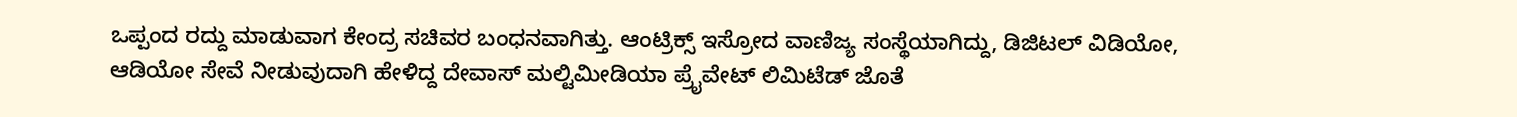ಒಪ್ಪಂದ ರದ್ದು ಮಾಡುವಾಗ ಕೇಂದ್ರ ಸಚಿವರ ಬಂಧನವಾಗಿತ್ತು. ಆಂಟ್ರಿಕ್ಸ್ ಇಸ್ರೋದ ವಾಣಿಜ್ಯ ಸಂಸ್ಥೆಯಾಗಿದ್ದು, ಡಿಜಿಟಲ್ ವಿಡಿಯೋ, ಆಡಿಯೋ ಸೇವೆ ನೀಡುವುದಾಗಿ ಹೇಳಿದ್ದ ದೇವಾಸ್ ಮಲ್ಟಿಮೀಡಿಯಾ ಪ್ರೈವೇಟ್ ಲಿಮಿಟೆಡ್ ಜೊತೆ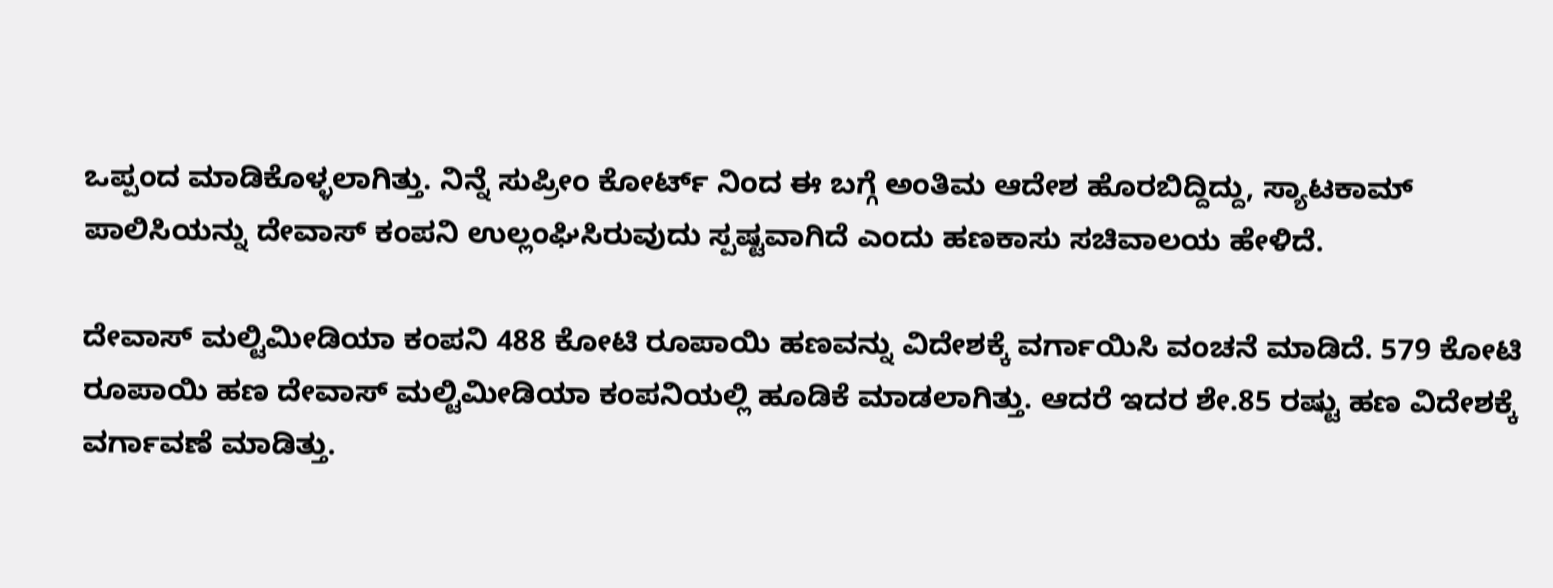ಒಪ್ಪಂದ ಮಾಡಿಕೊಳ್ಳಲಾಗಿತ್ತು. ನಿನ್ನೆ ಸುಪ್ರೀಂ ಕೋರ್ಟ್ ನಿಂದ ಈ ಬಗ್ಗೆ ಅಂತಿಮ ಆದೇಶ ಹೊರಬಿದ್ದಿದ್ದು, ಸ್ಯಾಟಕಾಮ್ ಪಾಲಿಸಿಯನ್ನು ದೇವಾಸ್ ಕಂಪನಿ ಉಲ್ಲಂಘಿಸಿರುವುದು ಸ್ಪಷ್ಟವಾಗಿದೆ ಎಂದು ಹಣಕಾಸು ಸಚಿವಾಲಯ ಹೇಳಿದೆ.

ದೇವಾಸ್ ಮಲ್ಟಿಮೀಡಿಯಾ ಕಂಪನಿ 488 ಕೋಟಿ ರೂಪಾಯಿ ಹಣವನ್ನು ವಿದೇಶಕ್ಕೆ ವರ್ಗಾಯಿಸಿ ವಂಚನೆ ಮಾಡಿದೆ. 579 ಕೋಟಿ ರೂಪಾಯಿ ಹಣ ದೇವಾಸ್ ಮಲ್ಟಿಮೀಡಿಯಾ ಕಂಪನಿಯಲ್ಲಿ ಹೂಡಿಕೆ ಮಾಡಲಾಗಿತ್ತು. ಆದರೆ ಇದರ ಶೇ.85 ರಷ್ಟು ಹಣ ವಿದೇಶಕ್ಕೆ ವರ್ಗಾವಣೆ ಮಾಡಿತ್ತು.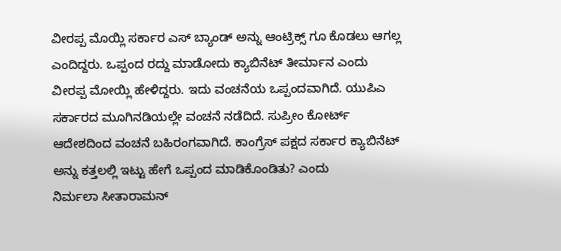ವೀರಪ್ಪ ಮೊಯ್ಲಿ ಸರ್ಕಾರ ಎಸ್ ಬ್ಯಾಂಡ್ ಅನ್ನು ಆಂಟ್ರಿಕ್ಸ್ ಗೂ ಕೊಡಲು ಆಗಲ್ಲ ಎಂದಿದ್ದರು. ಒಪ್ಪಂದ ರದ್ದು ಮಾಡೋದು ಕ್ಯಾಬಿನೆಟ್ ತೀರ್ಮಾನ ಎಂದು ವೀರಪ್ಪ ಮೋಯ್ಲಿ ಹೇಳಿದ್ದರು. ಇದು ವಂಚನೆಯ ಒಪ್ಪಂದವಾಗಿದೆ. ಯುಪಿಎ ಸರ್ಕಾರದ ಮೂಗಿನಡಿಯಲ್ಲೇ ವಂಚನೆ ನಡೆದಿದೆ. ಸುಪ್ರೀಂ ಕೋರ್ಟ್ ಆದೇಶದಿಂದ ವಂಚನೆ ಬಹಿರಂಗವಾಗಿದೆ. ಕಾಂಗ್ರೆಸ್ ಪಕ್ಷದ ಸರ್ಕಾರ ಕ್ಯಾಬಿನೆಟ್ ಅನ್ನು ಕತ್ತಲಲ್ಲಿ ಇಟ್ಟು ಹೇಗೆ ಒಪ್ಪಂದ ಮಾಡಿಕೊಂಡಿತು? ಎಂದು
ನಿರ್ಮಲಾ ಸೀತಾರಾಮನ್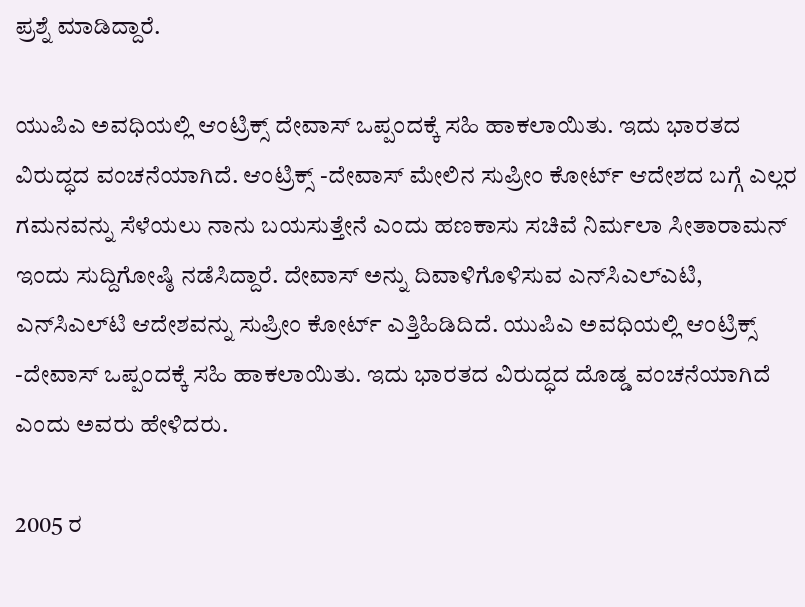ಪ್ರಶ್ನೆ ಮಾಡಿದ್ದಾರೆ.

ಯುಪಿಎ ಅವಧಿಯಲ್ಲಿ ಆಂಟ್ರಿಕ್ಸ್ ದೇವಾಸ್ ಒಪ್ಪಂದಕ್ಕೆ ಸಹಿ ಹಾಕಲಾಯಿತು. ಇದು ಭಾರತದ ವಿರುದ್ಧದ ವಂಚನೆಯಾಗಿದೆ. ಆಂಟ್ರಿಕ್ಸ್ -ದೇವಾಸ್ ಮೇಲಿನ ಸುಪ್ರೀಂ ಕೋರ್ಟ್ ಆದೇಶದ ಬಗ್ಗೆ ಎಲ್ಲರ ಗಮನವನ್ನು ಸೆಳೆಯಲು ನಾನು ಬಯಸುತ್ತೇನೆ ಎಂದು ಹಣಕಾಸು ಸಚಿವೆ ನಿರ್ಮಲಾ ಸೀತಾರಾಮನ್ ಇಂದು ಸುದ್ದಿಗೋಷ್ಠಿ ನಡೆಸಿದ್ದಾರೆ. ದೇವಾಸ್ ಅನ್ನು ದಿವಾಳಿಗೊಳಿಸುವ ಎನ್‌ಸಿಎಲ್‌ಎಟಿ, ಎನ್‌ಸಿಎಲ್‌ಟಿ ಆದೇಶವನ್ನು ಸುಪ್ರೀಂ ಕೋರ್ಟ್ ಎತ್ತಿಹಿಡಿದಿದೆ. ಯುಪಿಎ ಅವಧಿಯಲ್ಲಿ ಆಂಟ್ರಿಕ್ಸ್ -ದೇವಾಸ್ ಒಪ್ಪಂದಕ್ಕೆ ಸಹಿ ಹಾಕಲಾಯಿತು. ಇದು ಭಾರತದ ವಿರುದ್ಧದ ದೊಡ್ಡ ವಂಚನೆಯಾಗಿದೆ ಎಂದು ಅವರು ಹೇಳಿದರು.

2005 ರ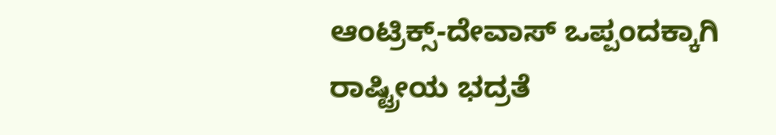ಆಂಟ್ರಿಕ್ಸ್-ದೇವಾಸ್ ಒಪ್ಪಂದಕ್ಕಾಗಿ ರಾಷ್ಟ್ರೀಯ ಭದ್ರತೆ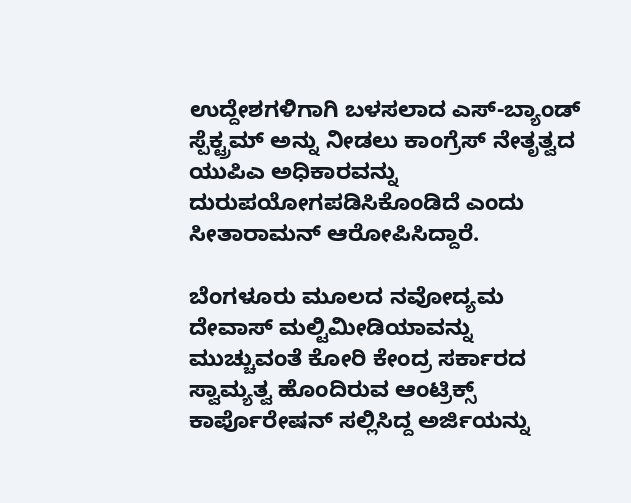ಉದ್ದೇಶಗಳಿಗಾಗಿ ಬಳಸಲಾದ ಎಸ್-ಬ್ಯಾಂಡ್ ಸ್ಪೆಕ್ಟ್ರಮ್ ಅನ್ನು ನೀಡಲು ಕಾಂಗ್ರೆಸ್ ನೇತೃತ್ವದ ಯುಪಿಎ ಅಧಿಕಾರವನ್ನು ದುರುಪಯೋಗಪಡಿಸಿಕೊಂಡಿದೆ ಎಂದು ಸೀತಾರಾಮನ್ ಆರೋಪಿಸಿದ್ದಾರೆ.

ಬೆಂಗಳೂರು ಮೂಲದ ನವೋದ್ಯಮ ದೇವಾಸ್‌ ಮಲ್ಟಿಮೀಡಿಯಾವನ್ನು ಮುಚ್ಚುವಂತೆ ಕೋರಿ ಕೇಂದ್ರ ಸರ್ಕಾರದ ಸ್ವಾಮ್ಯತ್ವ ಹೊಂದಿರುವ ಆಂಟ್ರಿಕ್ಸ್ ಕಾರ್ಪೊರೇಷನ್‌ ಸಲ್ಲಿಸಿದ್ದ ಅರ್ಜಿಯನ್ನು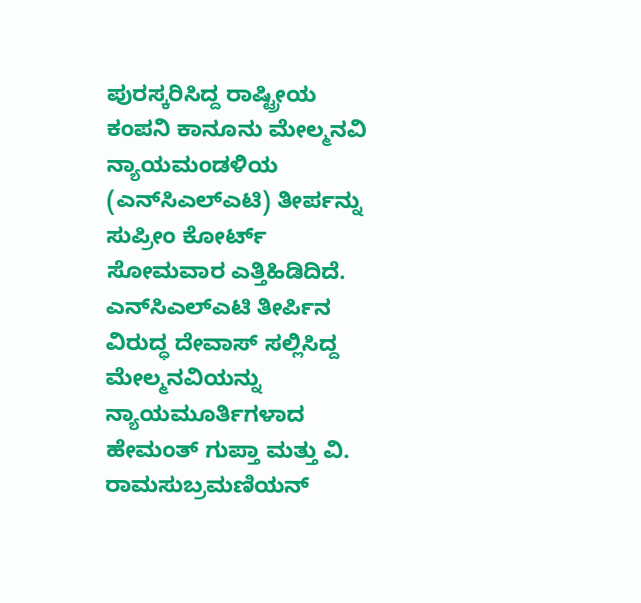ಪುರಸ್ಕರಿಸಿದ್ದ ರಾಷ್ಟ್ರೀಯ ಕಂಪನಿ ಕಾನೂನು ಮೇಲ್ಮನವಿ ನ್ಯಾಯಮಂಡಳಿಯ (ಎನ್‌ಸಿಎಲ್‌ಎಟಿ) ತೀರ್ಪನ್ನು ಸುಪ್ರೀಂ ಕೋರ್ಟ್ ಸೋಮವಾರ ಎತ್ತಿಹಿಡಿದಿದೆ. ಎನ್‌ಸಿಎಲ್‌ಎಟಿ ತೀರ್ಪಿನ ವಿರುದ್ಧ ದೇವಾಸ್ ಸಲ್ಲಿಸಿದ್ದ ಮೇಲ್ಮನವಿಯನ್ನು ನ್ಯಾಯಮೂರ್ತಿಗಳಾದ ಹೇಮಂತ್ ಗುಪ್ತಾ ಮತ್ತು ವಿ. ರಾಮಸುಬ್ರಮಣಿಯನ್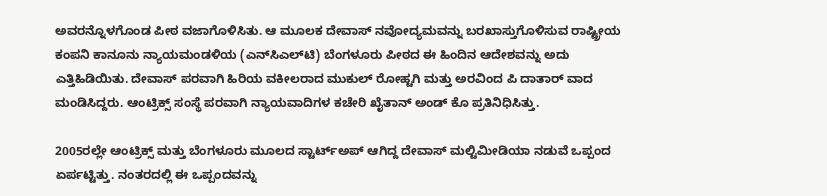ಅವರನ್ನೊಳಗೊಂಡ ಪೀಠ ವಜಾಗೊಳಿಸಿತು. ಆ ಮೂಲಕ ದೇವಾಸ್‌ ನವೋದ್ಯಮವನ್ನು ಬರಖಾಸ್ತುಗೊಳಿಸುವ ರಾಷ್ಟ್ರೀಯ ಕಂಪನಿ ಕಾನೂನು ನ್ಯಾಯಮಂಡಳಿಯ (ಎನ್‌ಸಿಎಲ್‌ಟಿ) ಬೆಂಗಳೂರು ಪೀಠದ ಈ ಹಿಂದಿನ ಆದೇಶವನ್ನು ಅದು ಎತ್ತಿಹಿಡಿಯಿತು. ದೇವಾಸ್ ಪರವಾಗಿ ಹಿರಿಯ ವಕೀಲರಾದ ಮುಕುಲ್ ರೋಹ್ಟಗಿ ಮತ್ತು ಅರವಿಂದ ಪಿ ದಾತಾರ್ ವಾದ ಮಂಡಿಸಿದ್ದರು. ಆಂಟ್ರಿಕ್ಸ್ ಸಂಸ್ಥೆ ಪರವಾಗಿ ನ್ಯಾಯವಾದಿಗಳ ಕಚೇರಿ ಖೈತಾನ್ ಅಂಡ್‌ ಕೊ ಪ್ರತಿನಿಧಿಸಿತ್ತು.

2005ರಲ್ಲೇ ಆಂಟ್ರಿಕ್ಸ್‌ ಮತ್ತು ಬೆಂಗಳೂರು ಮೂಲದ ಸ್ಟಾರ್ಟ್ಅಪ್ ಆಗಿದ್ದ ದೇವಾಸ್‌ ಮಲ್ಟಿಮೀಡಿಯಾ ನಡುವೆ ಒಪ್ಪಂದ ಏರ್ಪಟ್ಟಿತ್ತು. ನಂತರದಲ್ಲಿ ಈ ಒಪ್ಪಂದವನ್ನು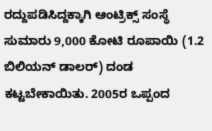ರದ್ದುಪಡಿಸಿದ್ದಕ್ಕಾಗಿ ಆಂಟ್ರಿಕ್ಸ್‌ ಸಂಸ್ಥೆ ಸುಮಾರು 9,000 ಕೋಟಿ ರೂಪಾಯಿ (1.2 ಬಿಲಿಯನ್‌ ಡಾಲರ್‌) ದಂಡ ಕಟ್ಟಬೇಕಾಯಿತು. 2005ರ ಒಪ್ಪಂದ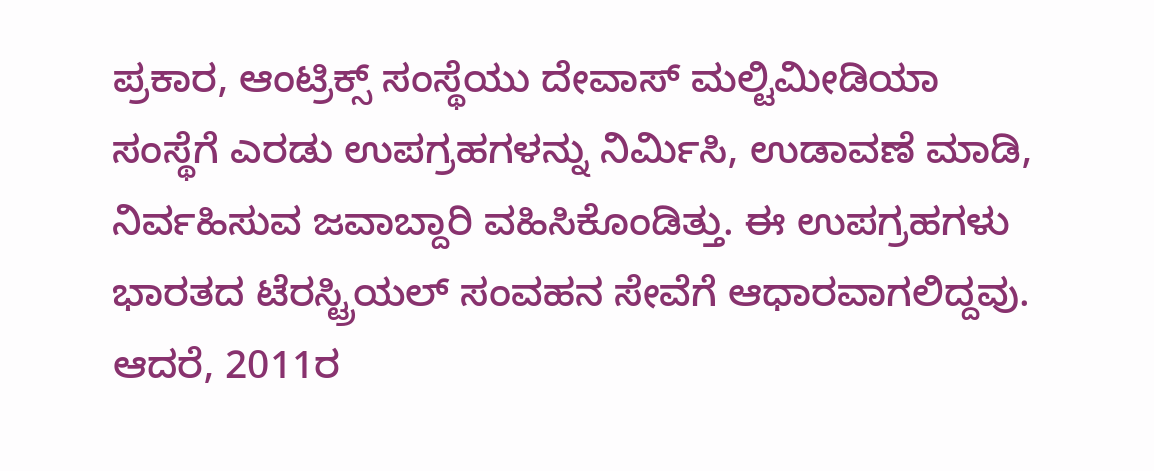ಪ್ರಕಾರ, ಆಂಟ್ರಿಕ್ಸ್‌ ಸಂಸ್ಥೆಯು ದೇವಾಸ್‌ ಮಲ್ಟಿಮೀಡಿಯಾ ಸಂಸ್ಥೆಗೆ ಎರಡು ಉಪಗ್ರಹಗಳನ್ನು ನಿರ್ಮಿಸಿ, ಉಡಾವಣೆ ಮಾಡಿ, ನಿರ್ವಹಿಸುವ ಜವಾಬ್ದಾರಿ ವಹಿಸಿಕೊಂಡಿತ್ತು. ಈ ಉಪಗ್ರಹಗಳು ಭಾರತದ ಟೆರಸ್ಟ್ರಿಯಲ್‌ ಸಂವಹನ ಸೇವೆಗೆ ಆಧಾರವಾಗಲಿದ್ದವು. ಆದರೆ, 2011ರ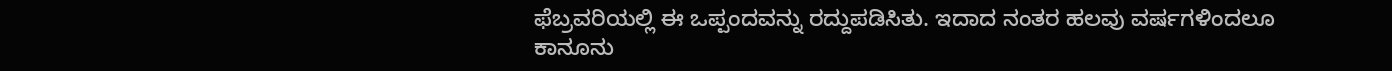ಫೆಬ್ರವರಿಯಲ್ಲಿ ಈ ಒಪ್ಪಂದವನ್ನು ರದ್ದುಪಡಿಸಿತು. ಇದಾದ ನಂತರ ಹಲವು ವರ್ಷಗಳಿಂದಲೂ ಕಾನೂನು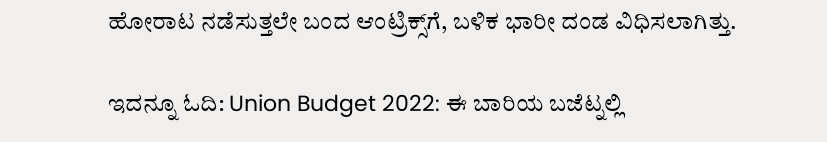ಹೋರಾಟ ನಡೆಸುತ್ತಲೇ ಬಂದ ಆಂಟ್ರಿಕ್ಸ್‌ಗೆ, ಬಳಿಕ ಭಾರೀ ದಂಡ ವಿಧಿಸಲಾಗಿತ್ತು.

ಇದನ್ನೂ ಓದಿ: Union Budget 2022: ಈ ಬಾರಿಯ ಬಜೆಟ್ನಲ್ಲಿ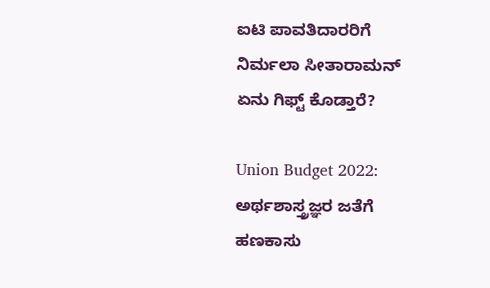ಐಟಿ ಪಾವತಿದಾರರಿಗೆ ನಿರ್ಮಲಾ ಸೀತಾರಾಮನ್ ಏನು ಗಿಫ್ಟ್ ಕೊಡ್ತಾರೆ?

Union Budget 2022: ಅರ್ಥಶಾಸ್ತ್ರಜ್ಞರ ಜತೆಗೆ ಹಣಕಾಸು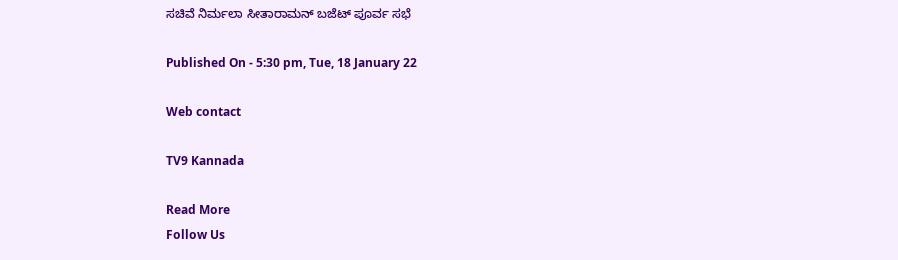ಸಚಿವೆ ನಿರ್ಮಲಾ ಸೀತಾರಾಮನ್ ಬಜೆಟ್ ಪೂರ್ವ ಸಭೆ

Published On - 5:30 pm, Tue, 18 January 22

Web contact

TV9 Kannada

Read More
Follow Us